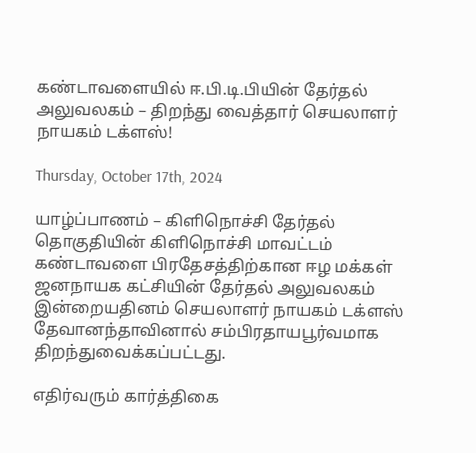கண்டாவளையில் ஈ.பி.டி.பியின் தேர்தல் அலுவலகம் – திறந்து வைத்தார் செயலாளர் நாயகம் டக்ளஸ்!

Thursday, October 17th, 2024

யாழ்ப்பாணம் – கிளிநொச்சி தேர்தல் தொகுதியின் கிளிநொச்சி மாவட்டம் கண்டாவளை பிரதேசத்திற்கான ஈழ மக்கள் ஜனநாயக கட்சியின் தேர்தல் அலுவலகம் இன்றையதினம் செயலாளர் நாயகம் டக்ளஸ் தேவானந்தாவினால் சம்பிரதாயபூர்வமாக திறந்துவைக்கப்பட்டது.

எதிர்வரும் கார்த்திகை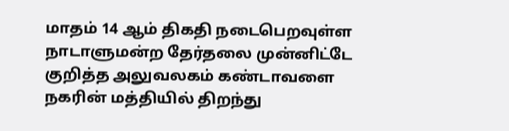மாதம் 14 ஆம் திகதி நடைபெறவுள்ள நாடாளுமன்ற தேர்தலை முன்னிட்டே குறித்த அலுவலகம் கண்டாவளை நகரின் மத்தியில் திறந்து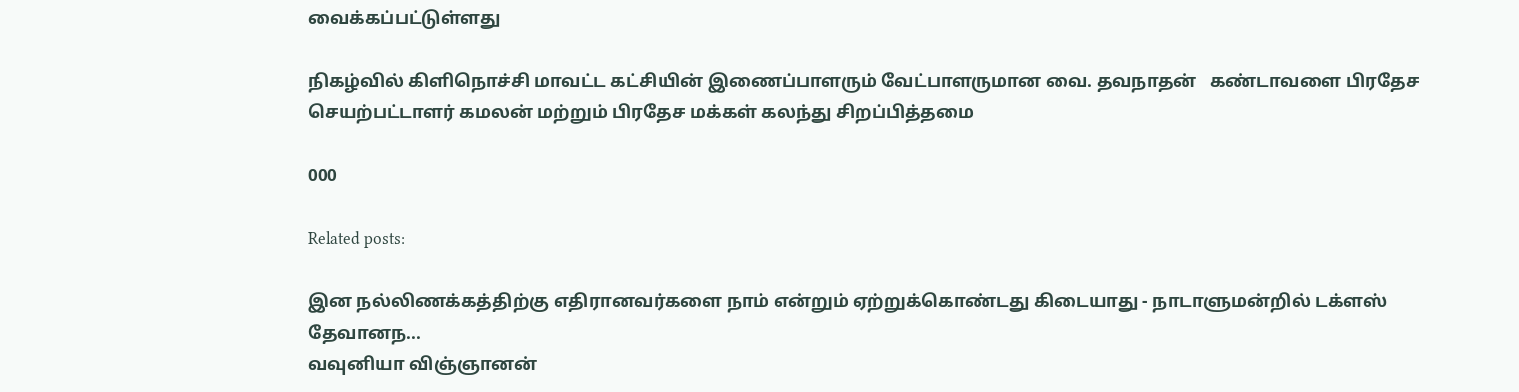வைக்கப்பட்டுள்ளது

நிகழ்வில் கிளிநொச்சி மாவட்ட கட்சியின் இணைப்பாளரும் வேட்பாளருமான வை. தவநாதன்   கண்டாவளை பிரதேச செயற்பட்டாளர் கமலன் மற்றும் பிரதேச மக்கள் கலந்து சிறப்பித்தமை

000

Related posts:

இன நல்லிணக்கத்திற்கு எதிரானவர்களை நாம் என்றும் ஏற்றுக்கொண்டது கிடையாது - நாடாளுமன்றில் டக்ளஸ் தேவானந...
வவுனியா விஞ்ஞானன்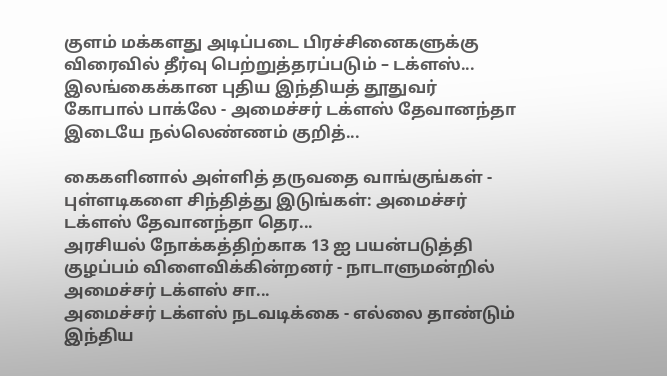குளம் மக்களது அடிப்படை பிரச்சினைகளுக்கு விரைவில் தீர்வு பெற்றுத்தரப்படும் – டக்ளஸ்...
இலங்கைக்கான புதிய இந்தியத் தூதுவர் கோபால் பாக்லே - அமைச்சர் டக்ளஸ் தேவானந்தா இடையே நல்லெண்ணம் குறித்...

கைகளினால் அள்ளித் தருவதை வாங்குங்கள் - புள்ளடிகளை சிந்தித்து இடுங்கள்: அமைச்சர் டக்ளஸ் தேவானந்தா தெர...
அரசியல் நோக்கத்திற்காக 13 ஐ பயன்படுத்தி குழப்பம் விளைவிக்கின்றனர் - நாடாளுமன்றில் அமைச்சர் டக்ளஸ் சா...
அமைச்சர் டக்ளஸ் நடவடிக்கை - எல்லை தாண்டும் இந்திய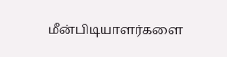மீன்பிடியாளர்களை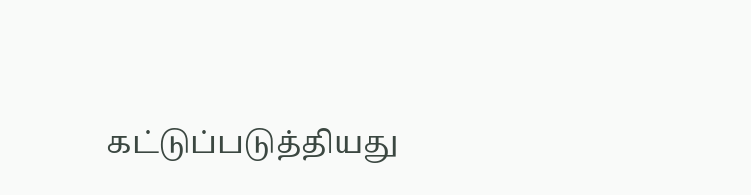கட்டுப்படுத்தியது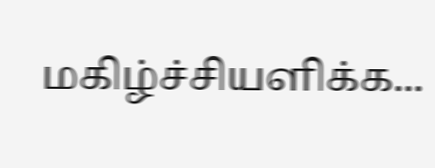மகிழ்ச்சியளிக்க...